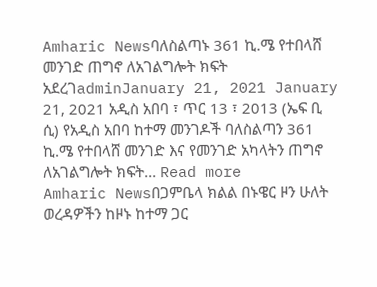Amharic Newsባለስልጣኑ 361 ኪ.ሜ የተበላሸ መንገድ ጠግኖ ለአገልግሎት ክፍት አደረገadminJanuary 21, 2021 January 21, 2021 አዲስ አበባ ፣ ጥር 13 ፣ 2013 (ኤፍ ቢ ሲ) የአዲስ አበባ ከተማ መንገዶች ባለስልጣን 361 ኪ.ሜ የተበላሸ መንገድ እና የመንገድ አካላትን ጠግኖ ለአገልግሎት ክፍት... Read more
Amharic Newsበጋምቤላ ክልል በኑዌር ዞን ሁለት ወረዳዎችን ከዞኑ ከተማ ጋር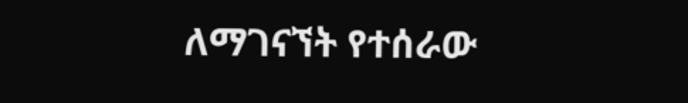ለማገናኘት የተሰራው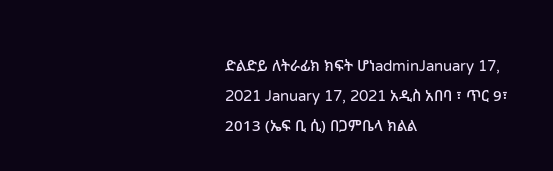ድልድይ ለትራፊክ ክፍት ሆነadminJanuary 17, 2021 January 17, 2021 አዲስ አበባ ፣ ጥር 9፣ 2013 (ኤፍ ቢ ሲ) በጋምቤላ ክልል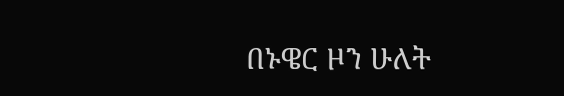በኑዌር ዞን ሁለት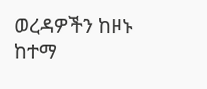ወረዳዎችን ከዞኑ ከተማ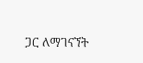ጋር ለማገናኘት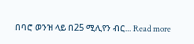በባሮ ወንዝ ላይ በ25 ሚሊየን ብር... Read more